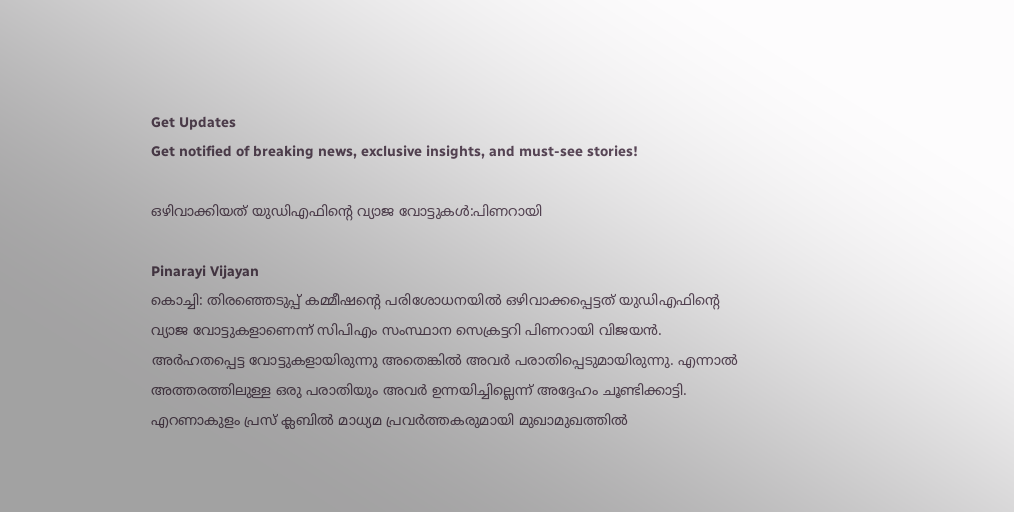Get Updates
Get notified of breaking news, exclusive insights, and must-see stories!

ഒഴിവാക്കിയത്‌ യുഡിഎഫിന്റെ വ്യാജ വോട്ടുകള്‍:പിണറായി

Pinarayi Vijayan
കൊച്ചി: തിരഞ്ഞെടുപ്പ്‌ കമ്മീഷന്റെ പരിശോധനയില്‍ ഒഴിവാക്കപ്പെട്ടത്‌ യുഡിഎഫിന്റെ വ്യാജ വോട്ടുകളാണെന്ന്‌ സിപിഎം സംസ്ഥാന സെക്രട്ടറി പിണറായി വിജയന്‍. അര്‍ഹതപ്പെട്ട വോട്ടുകളായിരുന്നു അതെങ്കില്‍ അവര്‍ പരാതിപ്പെടുമായിരുന്നു. എന്നാല്‍ അത്തരത്തിലുള്ള ഒരു പരാതിയും അവര്‍ ഉന്നയിച്ചില്ലെന്ന്‌ അദ്ദേഹം ചൂണ്ടിക്കാട്ടി. എറണാകുളം പ്രസ്‌ ക്ലബില്‍ മാധ്യമ പ്രവര്‍ത്തകരുമായി മുഖാമുഖത്തില്‍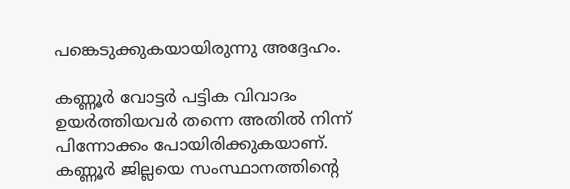പങ്കെടുക്കുകയായിരുന്നു അദ്ദേഹം.

കണ്ണൂര്‍ വോട്ടര്‍ പട്ടിക വിവാദം ഉയര്‍ത്തിയവര്‍ തന്നെ അതില്‍ നിന്ന്‌ പിന്നോക്കം പോയിരിക്കുകയാണ്‌. കണ്ണൂര്‍ ജില്ലയെ സംസ്ഥാനത്തിന്റെ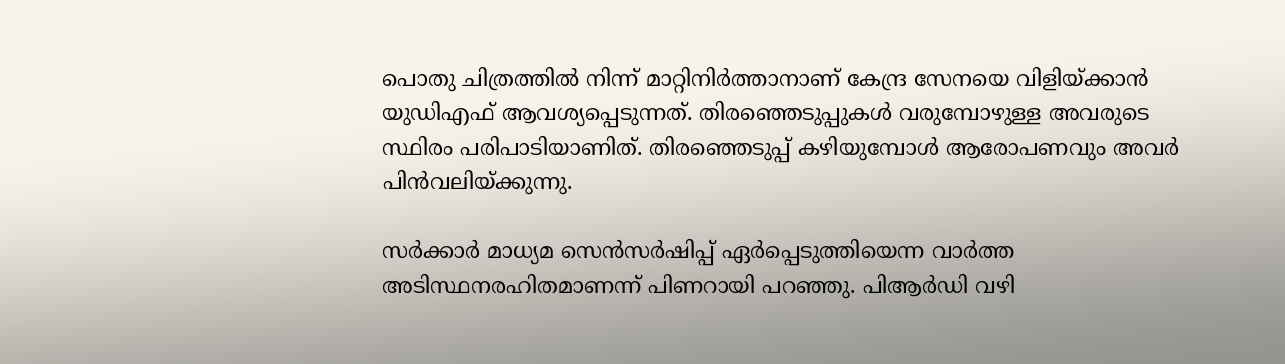പൊതു ചിത്രത്തില്‍ നിന്ന്‌ മാറ്റിനിര്‍ത്താനാണ്‌ കേന്ദ്ര സേനയെ വിളിയ്‌ക്കാന്‍ യുഡിഎഫ്‌ ആവശ്യപ്പെടുന്നത്‌. തിരഞ്ഞെടുപ്പുകള്‍ വരുമ്പോഴുള്ള അവരുടെ സ്ഥിരം പരിപാടിയാണിത്‌. തിരഞ്ഞെടുപ്പ്‌ കഴിയുമ്പോള്‍ ആരോപണവും അവര്‍ പിന്‍വലിയ്‌ക്കുന്നു.

സര്‍ക്കാര്‍ മാധ്യമ സെന്‍സര്‍ഷിപ്പ്‌ ഏര്‍പ്പെടുത്തിയെന്ന വാര്‍ത്ത അടിസ്ഥനരഹിതമാണന്ന്‌ പിണറായി പറഞ്ഞു. പിആര്‍ഡി വഴി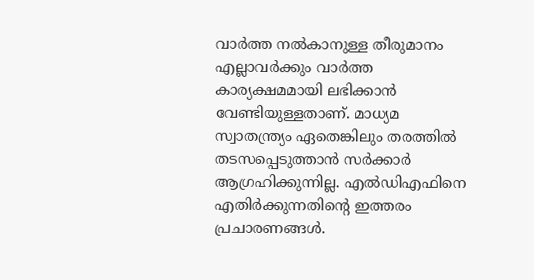വാര്‍ത്ത നല്‍കാനുള്ള തീരുമാനം എല്ലാവര്‍ക്കും വാര്‍ത്ത കാര്യക്ഷമമായി ലഭിക്കാന്‍ വേണ്ടിയുള്ളതാണ്‌. മാധ്യമ സ്വാതന്ത്ര്യം ഏതെങ്കിലും തരത്തില്‍ തടസപ്പെടുത്താന്‍ സര്‍ക്കാര്‍ ആഗ്രഹിക്കുന്നില്ല. എല്‍ഡിഎഫിനെ എതിര്‍ക്കുന്നതിന്റെ ഇത്തരം പ്രചാരണങ്ങള്‍.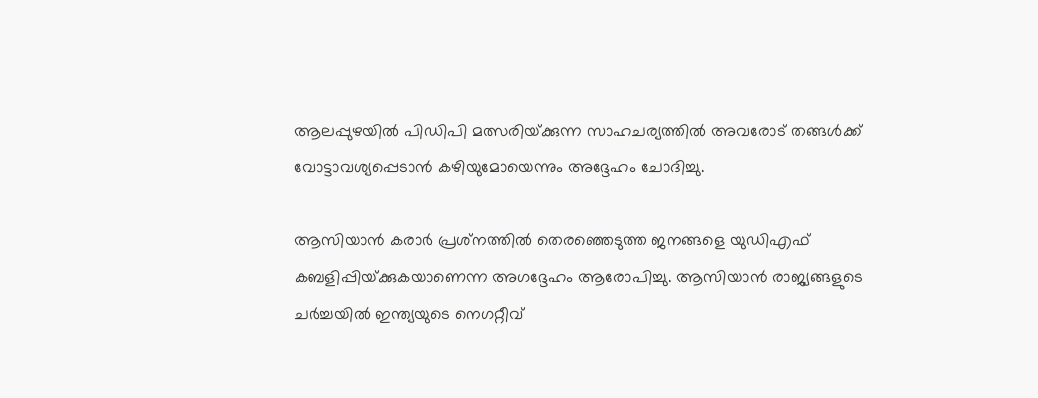ആലപ്പുഴയില്‍ പിഡിപി മത്സരിയ്‌ക്കുന്ന സാഹചര്യത്തില്‍ അവരോട്‌ തങ്ങള്‍ക്ക്‌ വോട്ടാവശ്യപ്പെടാന്‍ കഴിയുമോയെന്നും അദ്ദേഹം ചോദിച്ചു.

ആസിയാന്‍ കരാര്‍ പ്രശ്‌നത്തില്‍ തെരഞ്ഞെടുത്ത ജനങ്ങളെ യുഡിഎഫ്‌ കബളിപ്പിയ്‌ക്കുകയാണെന്ന അഗദ്ദേഹം ആരോപിച്ചു. ആസിയാന്‍ രാജ്യങ്ങളുടെ ചര്‍ച്ചയില്‍ ഇന്ത്യയുടെ നെഗറ്റീവ്‌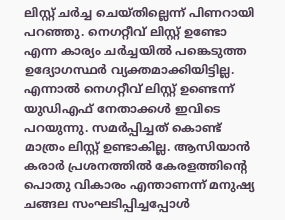ലിസ്റ്റ്‌ ചര്‍ച്ച ചെയ്‌തില്ലെന്ന്‌ പിണറായി പറഞ്ഞു. നെഗറ്റീവ്‌ ലിസ്റ്റ്‌ ഉണ്ടോ എന്ന കാര്യം ചര്‍ച്ചയില്‍ പങ്കെടുത്ത ഉദ്യോഗസ്ഥര്‍ വ്യക്തമാക്കിയിട്ടില്ല. എന്നാല്‍ നെഗറ്റീവ്‌ ലിസ്റ്റ്‌ ഉണ്ടെന്ന്‌ യുഡിഎഫ്‌ നേതാക്കള്‍ ഇവിടെ പറയുന്നു. സമര്‍പ്പിച്ചത്‌ കൊണ്ട്‌ മാത്രം ലിസ്റ്റ്‌ ഉണ്ടാകില്ല. ആസിയാന്‍ കരാര്‍ പ്രശനത്തില്‍ കേരളത്തിന്റെ പൊതു വികാരം എന്താണന്ന്‌ മനുഷ്യ ചങ്ങല സംഘടിപ്പിച്ചപ്പോള്‍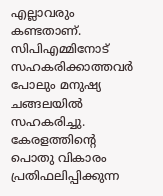എല്ലാവരും കണ്ടതാണ്‌. സിപിഎമ്മിനോട്‌ സഹകരിക്കാത്തവര്‍ പോലും മനുഷ്യ ചങ്ങലയില്‍ സഹകരിച്ചു. കേരളത്തിന്റെ പൊതു വികാരം പ്രതിഫലിപ്പിക്കുന്ന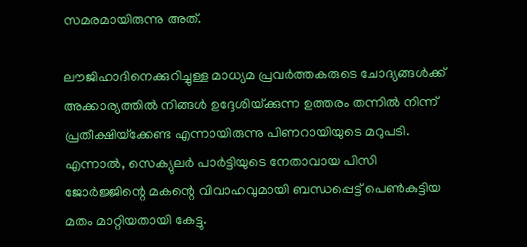സമരമായിരുന്നു അത്‌.

ലൗജിഹാദിനെക്കുറിച്ചുള്ള മാധ്യമ പ്രവര്‍ത്തകരുടെ ചോദ്യങ്ങള്‍ക്ക്‌ അക്കാര്യത്തില്‍ നിങ്ങള്‍ ഉദ്ദേശിയ്‌ക്കുന്ന ഉത്തരം തന്നില്‍ നിന്ന്‌ പ്രതീക്ഷിയ്‌ക്കേണ്ട എന്നായിരുന്നു പിണറായിയുടെ മറുപടി. എന്നാല്‍, സെക്യുലര്‍ പാര്‍ട്ടിയുടെ നേതാവായ പിസി ജോര്‍ജ്ജിന്റെ മകന്റെ വിവാഹവുമായി ബന്ധപ്പെട്ട്‌ പെണ്‍കുട്ടിയ മതം മാറ്റിയതായി കേട്ടു.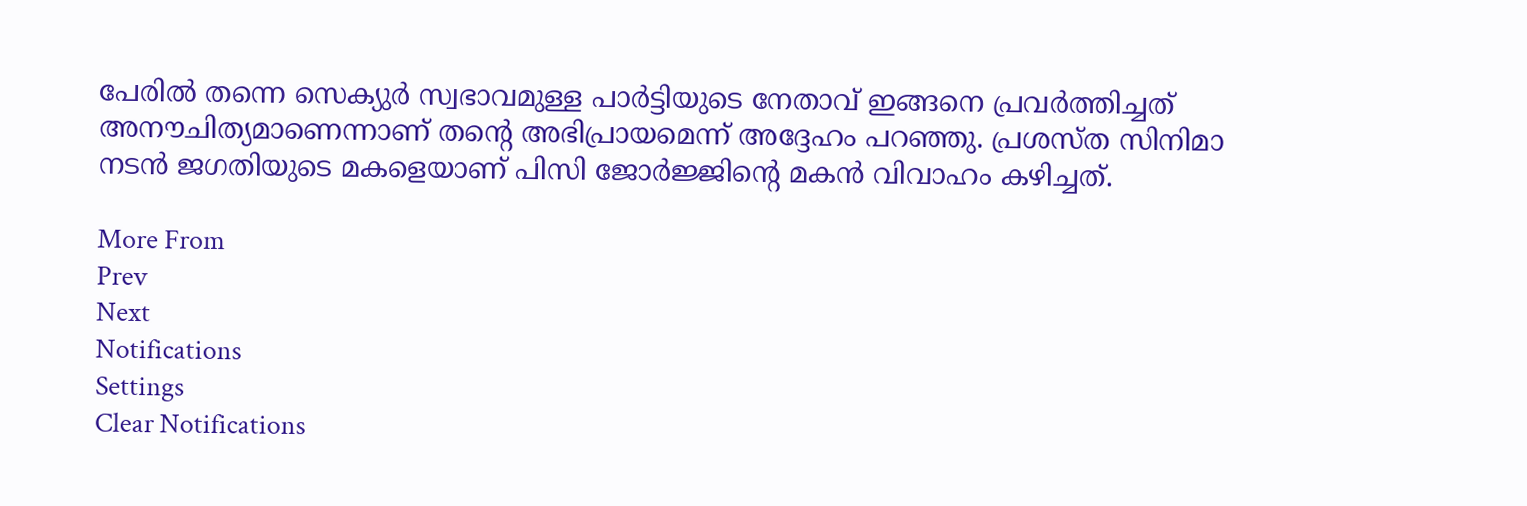പേരില്‍ തന്നെ സെക്യുര്‍ സ്വഭാവമുള്ള പാര്‍ട്ടിയുടെ നേതാവ്‌ ഇങ്ങനെ പ്രവര്‍ത്തിച്ചത്‌ അനൗചിത്യമാണെന്നാണ്‌ തന്റെ അഭിപ്രായമെന്ന്‌ അദ്ദേഹം പറഞ്ഞു. പ്രശസ്‌ത സിനിമാ നടന്‍ ജഗതിയുടെ മകളെയാണ്‌ പിസി ജോര്‍ജ്ജിന്റെ മകന്‍ വിവാഹം കഴിച്ചത്‌.

More From
Prev
Next
Notifications
Settings
Clear Notifications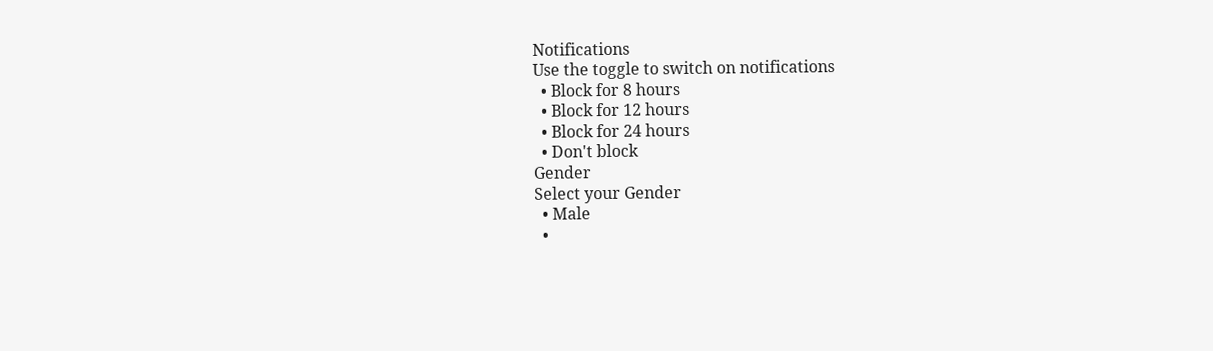Notifications
Use the toggle to switch on notifications
  • Block for 8 hours
  • Block for 12 hours
  • Block for 24 hours
  • Don't block
Gender
Select your Gender
  • Male
  •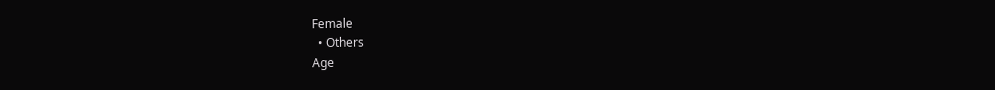Female
  • Others
Age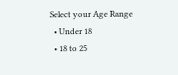Select your Age Range
  • Under 18
  • 18 to 25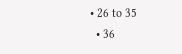• 26 to 35
  • 36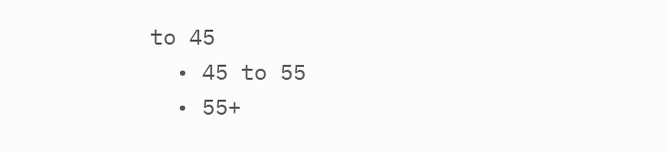to 45
  • 45 to 55
  • 55+